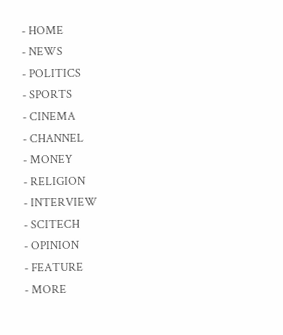- HOME
- NEWS
- POLITICS
- SPORTS
- CINEMA
- CHANNEL
- MONEY
- RELIGION
- INTERVIEW
- SCITECH
- OPINION
- FEATURE
- MORE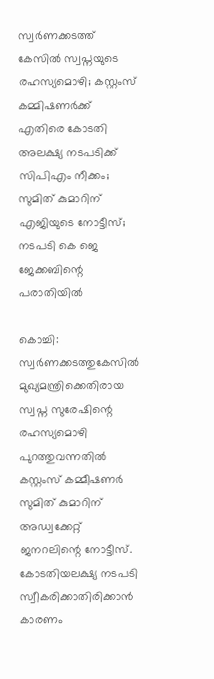സ്വർണക്കടത്ത് കേസിൽ സ്വപ്നയുടെ രഹസ്യമൊഴി; കസ്റ്റംസ് കമ്മിഷണർക്ക് എതിരെ കോടതി അലക്ഷ്യ നടപടിക്ക് സിപിഎം നീക്കം; സുമിത് കുമാറിന് എജിയുടെ നോട്ടീസ്; നടപടി കെ ജെ ജേക്കബിന്റെ പരാതിയിൽ

കൊച്ചി: സ്വർണക്കടത്തുകേസിൽ മുഖ്യമന്ത്രിക്കെതിരായ സ്വപ്ന സുരേഷിന്റെ രഹസ്യമൊഴി പുറത്തുവന്നതിൽ കസ്റ്റംസ് കമ്മീഷണർ സുമിത് കുമാറിന് അഡ്വക്കേറ്റ് ജനറലിന്റെ നോട്ടീസ്.
കോടതിയലക്ഷ്യ നടപടി സ്വീകരിക്കാതിരിക്കാൻ കാരണം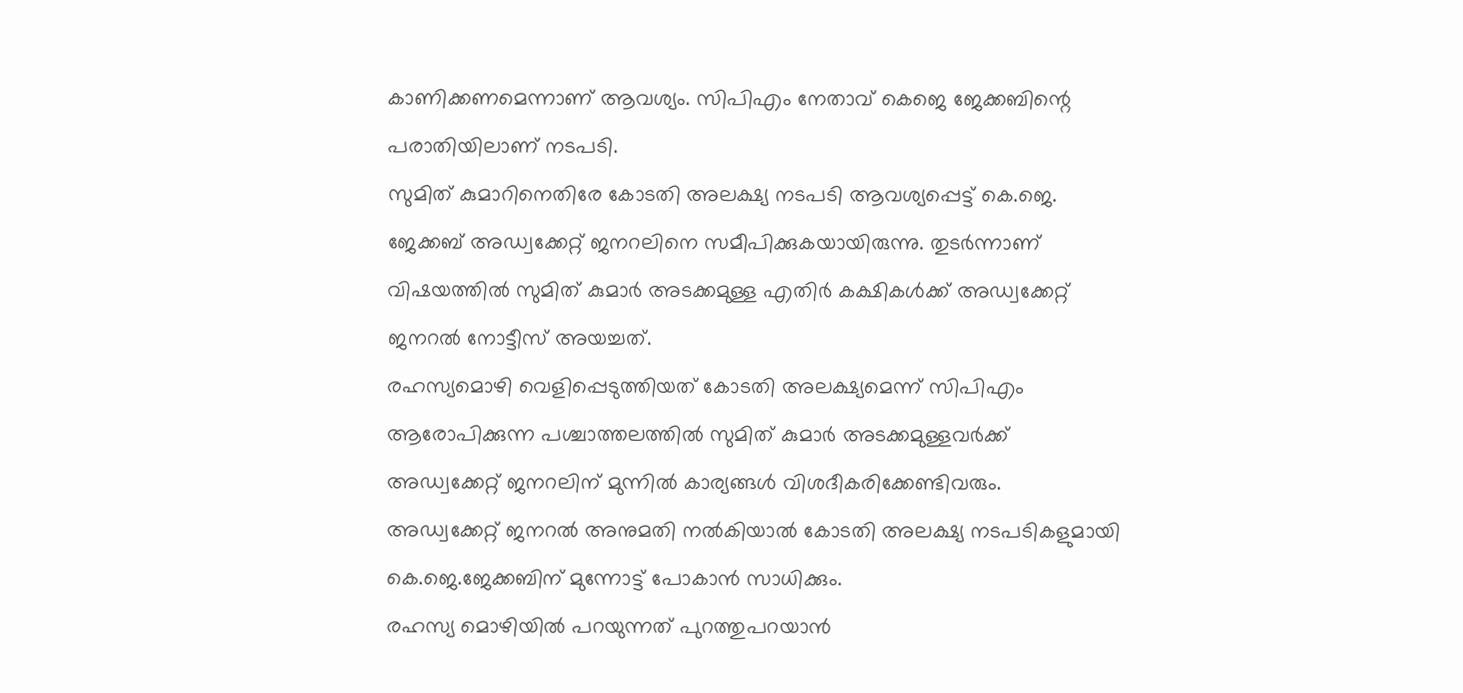കാണിക്കണമെന്നാണ് ആവശ്യം. സിപിഎം നേതാവ് കെജെ ജേക്കബിന്റെ പരാതിയിലാണ് നടപടി.
സുമിത് കുമാറിനെതിരേ കോടതി അലക്ഷ്യ നടപടി ആവശ്യപ്പെട്ട് കെ.ജെ. ജേക്കബ് അഡ്വക്കേറ്റ് ജനറലിനെ സമീപിക്കുകയായിരുന്നു. തുടർന്നാണ് വിഷയത്തിൽ സുമിത് കുമാർ അടക്കമുള്ള എതിർ കക്ഷികൾക്ക് അഡ്വക്കേറ്റ് ജനറൽ നോട്ടീസ് അയച്ചത്.
രഹസ്യമൊഴി വെളിപ്പെടുത്തിയത് കോടതി അലക്ഷ്യമെന്ന് സിപിഎം ആരോപിക്കുന്ന പശ്ചാത്തലത്തിൽ സുമിത് കുമാർ അടക്കമുള്ളവർക്ക് അഡ്വക്കേറ്റ് ജനറലിന് മുന്നിൽ കാര്യങ്ങൾ വിശദീകരിക്കേണ്ടിവരും. അഡ്വക്കേറ്റ് ജനറൽ അനുമതി നൽകിയാൽ കോടതി അലക്ഷ്യ നടപടികളുമായി കെ.ജെ.ജേക്കബിന് മുന്നോട്ട് പോകാൻ സാധിക്കും.
രഹസ്യ മൊഴിയിൽ പറയുന്നത് പുറത്തുപറയാൻ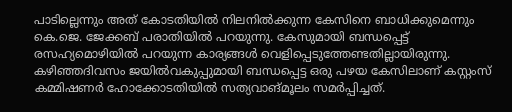പാടില്ലെന്നും അത് കോടതിയിൽ നിലനിൽക്കുന്ന കേസിനെ ബാധിക്കുമെന്നും കെ.ജെ. ജേക്കബ് പരാതിയിൽ പറയുന്നു. കേസുമായി ബന്ധപ്പെട്ട് രസഹ്യമൊഴിയിൽ പറയുന്ന കാര്യങ്ങൾ വെളിപ്പെടുത്തേണ്ടതില്ലായിരുന്നു.
കഴിഞ്ഞദിവസം ജയിൽവകുപ്പുമായി ബന്ധപ്പെട്ട ഒരു പഴയ കേസിലാണ് കസ്റ്റംസ് കമ്മിഷണർ ഹോക്കോടതിയിൽ സത്യവാങ്മൂലം സമർപ്പിച്ചത്.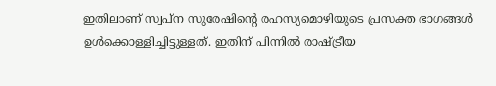ഇതിലാണ് സ്വപ്ന സുരേഷിന്റെ രഹസ്യമൊഴിയുടെ പ്രസക്ത ഭാഗങ്ങൾ ഉൾക്കൊള്ളിച്ചിട്ടുള്ളത്. ഇതിന് പിന്നിൽ രാഷ്ട്രീയ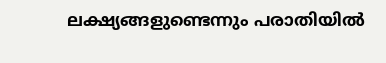ലക്ഷ്യങ്ങളുണ്ടെന്നും പരാതിയിൽ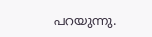പറയുന്നു.